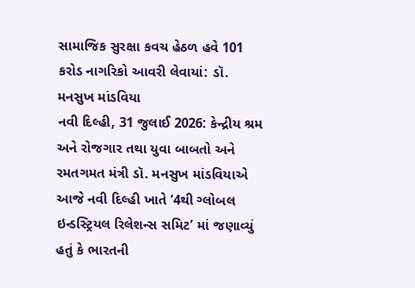સામાજિક સુરક્ષા કવચ હેઠળ હવે 101 કરોડ નાગરિકો આવરી લેવાયાં: ડૉ. મનસુખ માંડવિયા
નવી દિલ્હી, 31 જુલાઈ 2026: કેન્દ્રીય શ્રમ અને રોજગાર તથા યુવા બાબતો અને રમતગમત મંત્રી ડૉ. મનસુખ માંડવિયાએ આજે નવી દિલ્હી ખાતે ‘4થી ગ્લોબલ ઇન્ડસ્ટ્રિયલ રિલેશન્સ સમિટ’ માં જણાવ્યું હતું કે ભારતની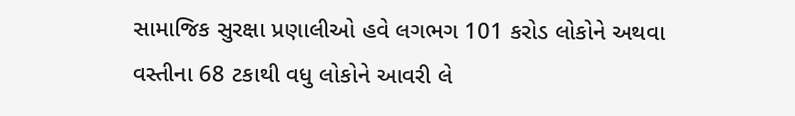સામાજિક સુરક્ષા પ્રણાલીઓ હવે લગભગ 101 કરોડ લોકોને અથવા વસ્તીના 68 ટકાથી વધુ લોકોને આવરી લે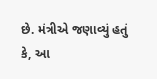છે. મંત્રીએ જણાવ્યું હતું કે, આ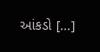આંકડો […]